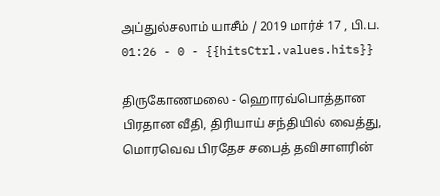அப்துல்சலாம் யாசீம் / 2019 மார்ச் 17 , பி.ப. 01:26 - 0 - {{hitsCtrl.values.hits}}

திருகோணமலை - ஹொரவ்பொத்தான பிரதான வீதி, திரியாய் சந்தியில் வைத்து, மொரவெவ பிரதேச சபைத் தவிசாளரின்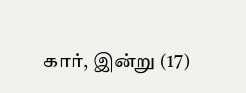கார், இன்று (17)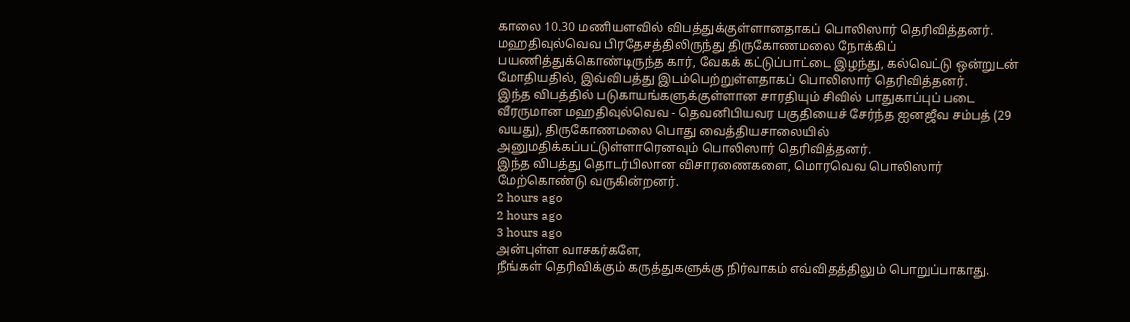காலை 10.30 மணியளவில் விபத்துக்குள்ளானதாகப் பொலிஸார் தெரிவித்தனர்.
மஹதிவுல்வெவ பிரதேசத்திலிருந்து திருகோணமலை நோக்கிப் பயணித்துக்கொண்டிருந்த கார், வேகக் கட்டுப்பாட்டை இழந்து, கல்வெட்டு ஒன்றுடன் மோதியதில், இவ்விபத்து இடம்பெற்றுள்ளதாகப் பொலிஸார் தெரிவித்தனர்.
இந்த விபத்தில் படுகாயங்களுக்குள்ளான சாரதியும் சிவில் பாதுகாப்புப் படை வீரருமான மஹதிவுல்வெவ - தெவனிபியவர பகுதியைச் சேர்ந்த ஐனஜீவ சம்பத் (29 வயது), திருகோணமலை பொது வைத்தியசாலையில் அனுமதிக்கப்பட்டுள்ளாரெனவும் பொலிஸார் தெரிவித்தனர்.
இந்த விபத்து தொடர்பிலான விசாரணைகளை, மொரவெவ பொலிஸார் மேற்கொண்டு வருகின்றனர்.
2 hours ago
2 hours ago
3 hours ago
அன்புள்ள வாசகர்களே,
நீங்கள் தெரிவிக்கும் கருத்துகளுக்கு நிர்வாகம் எவ்விதத்திலும் பொறுப்பாகாது.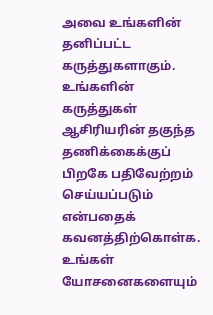அவை உங்களின் தனிப்பட்ட கருத்துகளாகும். உங்களின் கருத்துகள் ஆசிரியரின் தகுந்த தணிக்கைக்குப் பிறகே பதிவேற்றம் செய்யப்படும் என்பதைக் கவனத்திற்கொள்க. உங்கள் யோசனைகளையும்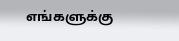எங்களுக்கு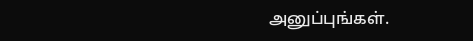அனுப்புங்கள்.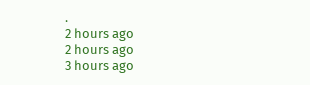.
2 hours ago
2 hours ago
3 hours ago